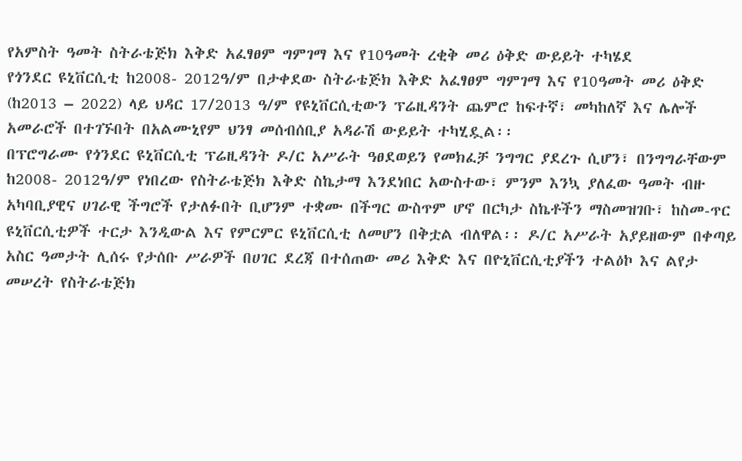የአምስት ዓመት ስትራቴጅክ እቅድ አፈፃፀም ግምገማ እና የ10ዓመት ረቂቅ መሪ ዕቅድ ውይይት ተካሄደ
የጎንደር ዩኒቨርሲቲ ከ2008- 2012ዓ/ም በታቀደው ስትራቴጅክ እቅድ አፈፃፀም ግምገማ እና የ10ዓመት መሪ ዕቅድ (ከ2013 – 2022) ላይ ህዳር 17/2013 ዓ/ም የዩኒቨርሲቲውን ፕሬዚዳንት ጨምሮ ከፍተኛ፣ መካከለኛ እና ሌሎች አመራሮች በተገኙበት በአልሙኒየም ህንፃ መሰብሰቢያ አዳራሽ ውይይት ተካሂዷል፡፡
በፕሮግራሙ የጎንደር ዩኒቨርሲቲ ፕሬዚዳንት ዶ/ር አሥራት ዓፀደወይን የመክፈቻ ንግግር ያደረጉ ሲሆን፣ በንግግራቸውም ከ2008- 2012ዓ/ም የነበረው የስትራቴጅክ እቅድ ስኬታማ እንደነበር አውስተው፣ ምንም እንኳ ያለፈው ዓመት ብዙ አካባቢያዊና ሀገራዊ ችግሮች የታለፉበት ቢሆንም ተቋሙ በችግር ውስጥም ሆኖ በርካታ ስኬቶችን ማስመዝገቡ፣ ከስመ-ጥር ዩኒቨርሲቲዎች ተርታ እንዲውል እና የምርምር ዩኒቨርሲቲ ለመሆን በቅቷል ብለዋል፡፡ ዶ/ር አሥራት አያይዘውም በቀጣይ አስር ዓመታት ሊሰሩ የታሰቡ ሥራዎች በሀገር ደረጃ በተሰጠው መሪ እቅድ እና በዮኒቨርሲቲያችን ተልዕኮ እና ልየታ መሠረት የስትራቴጅክ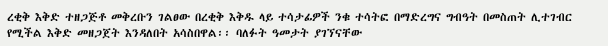ረቂቅ እቅድ ተዘጋጅቶ መቅረቡን ገልፀው በረቂቅ እቅዱ ላይ ተሳታፊዎች ንቁ ተሳትፎ በማድረግና ግብዓት በመስጠት ሊተገብር የሚችል እቅድ መዘጋጀት እንዳለበት አሳስበዋል፡፡ ባለፉት ዓመታት ያገኘናቸው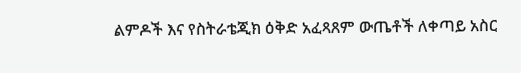ልምዶች እና የስትራቴጂክ ዕቅድ አፈጻጸም ውጤቶች ለቀጣይ አስር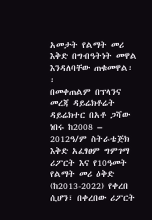አመታት የልማት መሪ እቅድ በግብዓትነት መዋል እንዳለባቸው ጠቁመዋል፡፡
በመቀጠልም በፕላንና መረጃ ዳይሬክቶሬት ዳይሬክተር በአቶ ጋሻው ነበሩ ከ2008 – 2012ዓ/ም ስትራቴጅክ እቅድ አፈፃፀም ግምገማ ሪፖርት እና የ10ዓመት የልማት መሪ ዕቅድ (ከ2013-2022) የቀረበ ሲሆን፣ በቀረበው ሪፖርት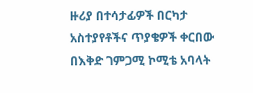ዙሪያ በተሳታፊዎች በርካታ አስተያየቶችና ጥያቄዎች ቀርበው በእቅድ ገምጋሚ ኮሚቴ አባላት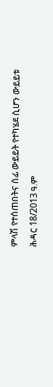ምላሽ የተሰጠበትና ሰፊ ውይይት የተካሄደ ሲሆን ውይይቱ ሕዳር 18/2013 ዓ.ም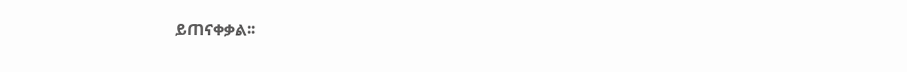ይጠናቀቃል፡፡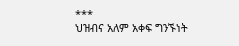***
ህዝብና አለም አቀፍ ግንኙነት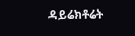ዳይሬክቶሬት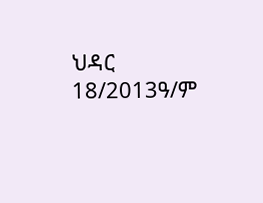ህዳር 18/2013ዓ/ም